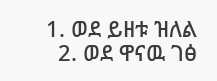1. ወደ ይዘቱ ዝለል
  2. ወደ ዋናዉ ገፅ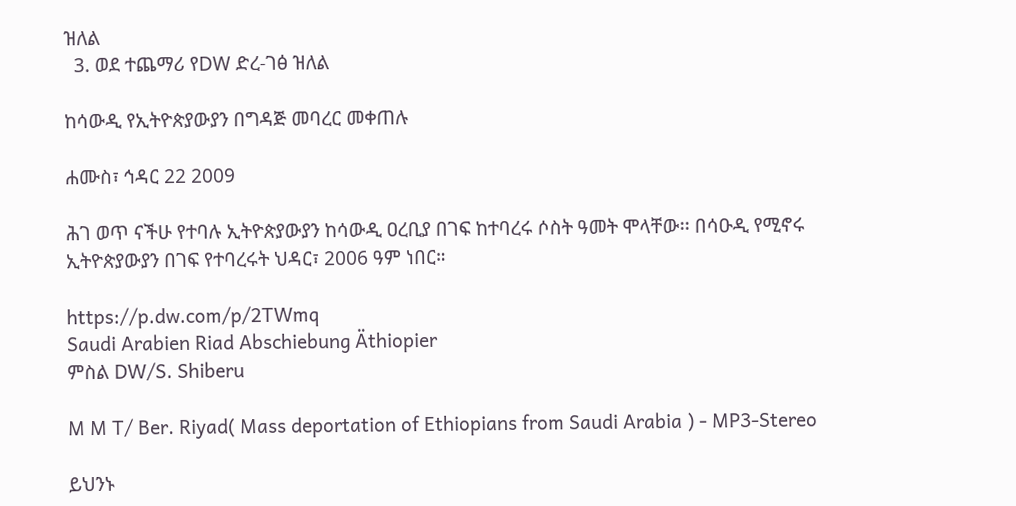ዝለል
  3. ወደ ተጨማሪ የDW ድረ-ገፅ ዝለል

ከሳውዲ የኢትዮጵያውያን በግዳጅ መባረር መቀጠሉ

ሐሙስ፣ ኅዳር 22 2009

ሕገ ወጥ ናችሁ የተባሉ ኢትዮጵያውያን ከሳውዲ ዐረቢያ በገፍ ከተባረሩ ሶስት ዓመት ሞላቸው፡፡ በሳዑዲ የሚኖሩ ኢትዮጵያውያን በገፍ የተባረሩት ህዳር፣ 2006 ዓም ነበር።

https://p.dw.com/p/2TWmq
Saudi Arabien Riad Abschiebung Äthiopier
ምስል DW/S. Shiberu

M M T/ Ber. Riyad( Mass deportation of Ethiopians from Saudi Arabia ) - MP3-Stereo

ይህንኑ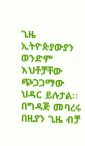ጊዜ  ኢትዮጵያውያን ወንድም እህቶቻቸው ጭጋጋማው ህዳር ይሉታል፡፡ በግዳጅ መባረሩ በዚያን ጊዜ ብቻ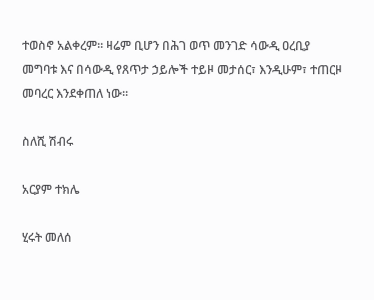ተወስኖ አልቀረም። ዛሬም ቢሆን በሕገ ወጥ መንገድ ሳውዲ ዐረቢያ መግባቱ እና በሳውዲ የጸጥታ ኃይሎች ተይዞ መታሰር፣ እንዲሁም፣ ተጠርዞ መባረር እንደቀጠለ ነው።

ስለሺ ሽብሩ

አርያም ተክሌ

ሂሩት መለሰ